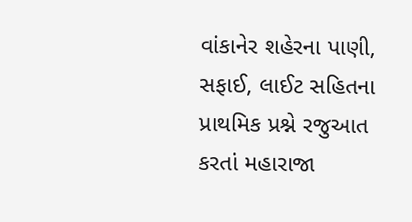વાંકાનેર શહેરના પાણી, સફાઈ, લાઈટ સહિતના પ્રાથમિક પ્રશ્ને રજુઆત કરતાં મહારાજા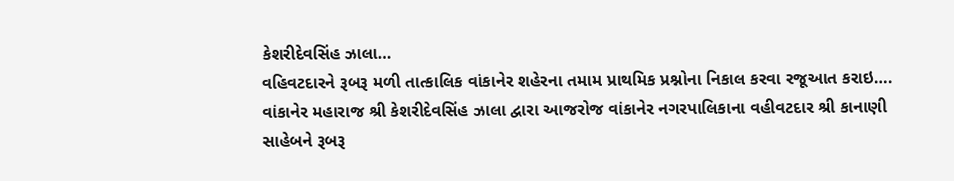કેશરીદેવસિંહ ઝાલા…
વહિવટદારને રૂબરૂ મળી તાત્કાલિક વાંકાનેર શહેરના તમામ પ્રાથમિક પ્રશ્નોના નિકાલ કરવા રજૂઆત કરાઇ…. વાંકાનેર મહારાજ શ્રી કેશરીદેવસિંહ ઝાલા દ્વારા આજરોજ વાંકાનેર નગરપાલિકાના વહીવટદાર શ્રી કાનાણી સાહેબને રૂબરૂ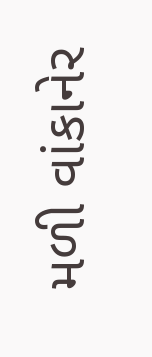મળી વાંકાનેર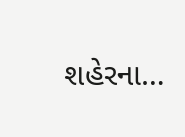શહેરના…